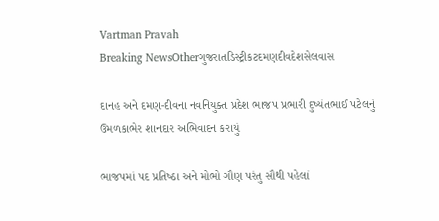Vartman Pravah
Breaking NewsOtherગુજરાતડિસ્ટ્રીકટદમણદીવદેશસેલવાસ

દાનહ અને દમણ-દીવના નવનિયુક્‍ત પ્રદેશ ભાજપ પ્રભારી દુષ્‍યંતભાઈ પટેલનું ઉમળકાભેર શાનદાર અભિવાદન કરાયું

ભાજપમાં પદ પ્રતિષ્‍ઠા અને મોભો ગૌણ પરંતુ સૌથી પહેલાં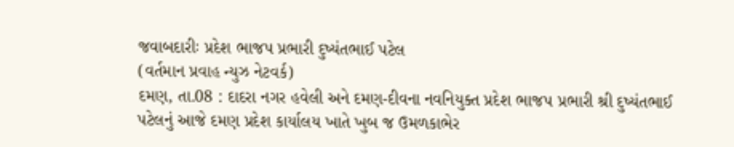જવાબદારીઃ પ્રદેશ ભાજપ પ્રભારી દુષ્‍યંતભાઈ પટેલ
(વર્તમાન પ્રવાહ ન્‍યુઝ નેટવર્ક)
દમણ, તા.08 : દાદરા નગર હવેલી અને દમણ-દીવના નવનિયુક્‍ત પ્રદેશ ભાજપ પ્રભારી શ્રી દુષ્‍યંતભાઈ પટેલનું આજે દમણ પ્રદેશ કાર્યાલય ખાતે ખુબ જ ઉમળકાભેર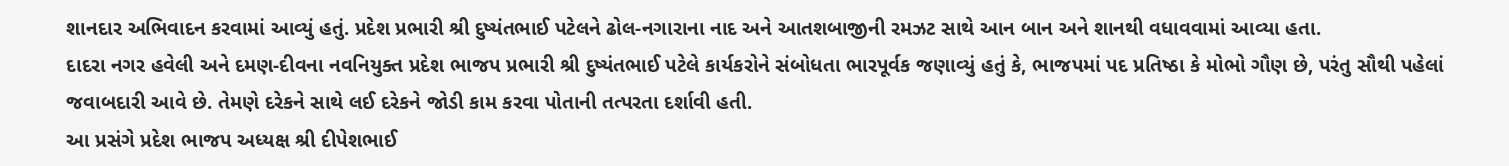શાનદાર અભિવાદન કરવામાં આવ્‍યું હતું. પ્રદેશ પ્રભારી શ્રી દુષ્‍યંતભાઈ પટેલને ઢોલ-નગારાના નાદ અને આતશબાજીની રમઝટ સાથે આન બાન અને શાનથી વધાવવામાં આવ્‍યા હતા.
દાદરા નગર હવેલી અને દમણ-દીવના નવનિયુક્‍ત પ્રદેશ ભાજપ પ્રભારી શ્રી દુષ્‍યંતભાઈ પટેલે કાર્યકરોને સંબોધતા ભારપૂર્વક જણાવ્‍યું હતું કે, ભાજપમાં પદ પ્રતિષ્‍ઠા કે મોભો ગૌણ છે, પરંતુ સૌથી પહેલાં જવાબદારી આવે છે. તેમણે દરેકને સાથે લઈ દરેકને જોડી કામ કરવા પોતાની તત્‍પરતા દર્શાવી હતી.
આ પ્રસંગે પ્રદેશ ભાજપ અધ્‍યક્ષ શ્રી દીપેશભાઈ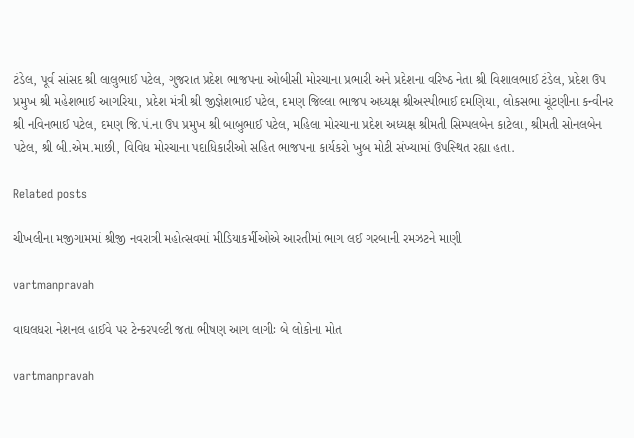ટંડેલ, પૂર્વ સાંસદ શ્રી લાલુભાઈ પટેલ, ગુજરાત પ્રદેશ ભાજપના ઓબીસી મોરચાના પ્રભારી અને પ્રદેશના વરિષ્‍ઠ નેતા શ્રી વિશાલભાઈ ટંડેલ, પ્રદેશ ઉપ પ્રમુખ શ્રી મહેશભાઈ આગરિયા, પ્રદેશ મંત્રી શ્રી જીજ્ઞેશભાઈ પટેલ, દમણ જિલ્લા ભાજપ અધ્‍યક્ષ શ્રીઅસ્‍પીભાઈ દમણિયા, લોકસભા ચૂંટણીના કન્‍વીનર શ્રી નવિનભાઈ પટેલ, દમણ જિ.પં.ના ઉપ પ્રમુખ શ્રી બાબુભાઈ પટેલ, મહિલા મોરચાના પ્રદેશ અધ્‍યક્ષ શ્રીમતી સિમ્‍પલબેન કાટેલા, શ્રીમતી સોનલબેન પટેલ, શ્રી બી.એમ.માછી, વિવિધ મોરચાના પદાધિકારીઓ સહિત ભાજપના કાર્યકરો ખુબ મોટી સંખ્‍યામાં ઉપસ્‍થિત રહ્યા હતા.

Related posts

ચીખલીના મજીગામમાં શ્રીજી નવરાત્રી મહોત્‍સવમાં મીડિયાકર્મીઓએ આરતીમાં ભાગ લઈ ગરબાની રમઝટને માણી

vartmanpravah

વાઘલધરા નેશનલ હાઈવે પર ટેન્‍કરપલ્‍ટી જતા ભીષણ આગ લાગીઃ બે લોકોના મોત

vartmanpravah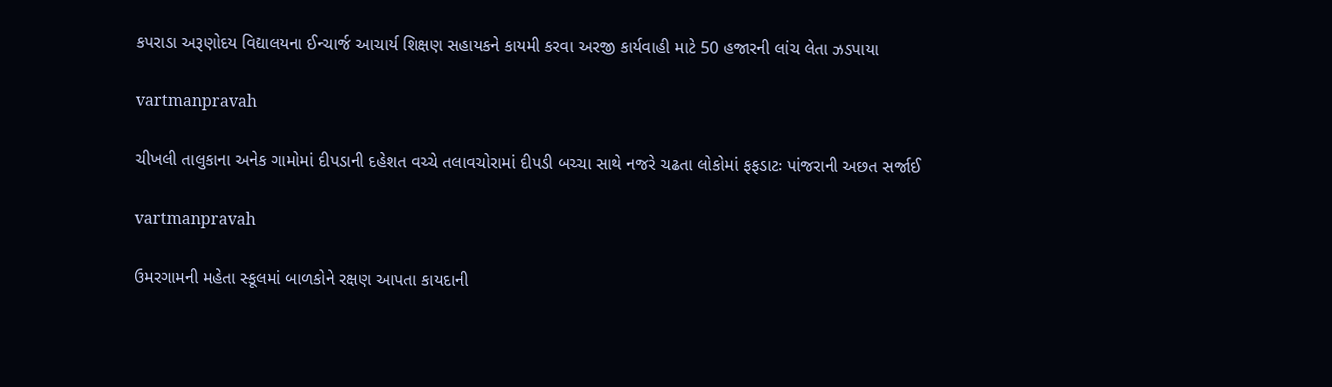કપરાડા અરૂણોદય વિદ્યાલયના ઈન્‍ચાર્જ આચાર્ય શિક્ષણ સહાયકને કાયમી કરવા અરજી કાર્યવાહી માટે 50 હજારની લાંચ લેતા ઝડપાયા

vartmanpravah

ચીખલી તાલુકાના અનેક ગામોમાં દીપડાની દહેશત વચ્‍ચે તલાવચોરામાં દીપડી બચ્‍ચા સાથે નજરે ચઢતા લોકોમાં ફફડાટઃ પાંજરાની અછત સર્જાઈ

vartmanpravah

ઉમરગામની મહેતા સ્‍કૂલમાં બાળકોને રક્ષણ આપતા કાયદાની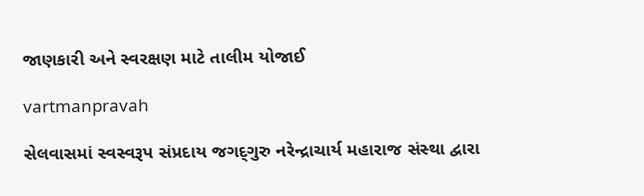જાણકારી અને સ્‍વરક્ષણ માટે તાલીમ યોજાઈ

vartmanpravah

સેલવાસમાં સ્‍વસ્‍વરૂપ સંપ્રદાય જગદ્‌ગુરુ નરેન્‍દ્રાચાર્ય મહારાજ સંસ્‍થા દ્વારા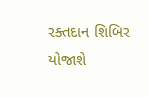રક્‍તદાન શિબિર યોજાશે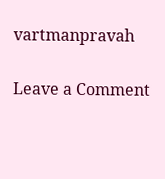vartmanpravah

Leave a Comment